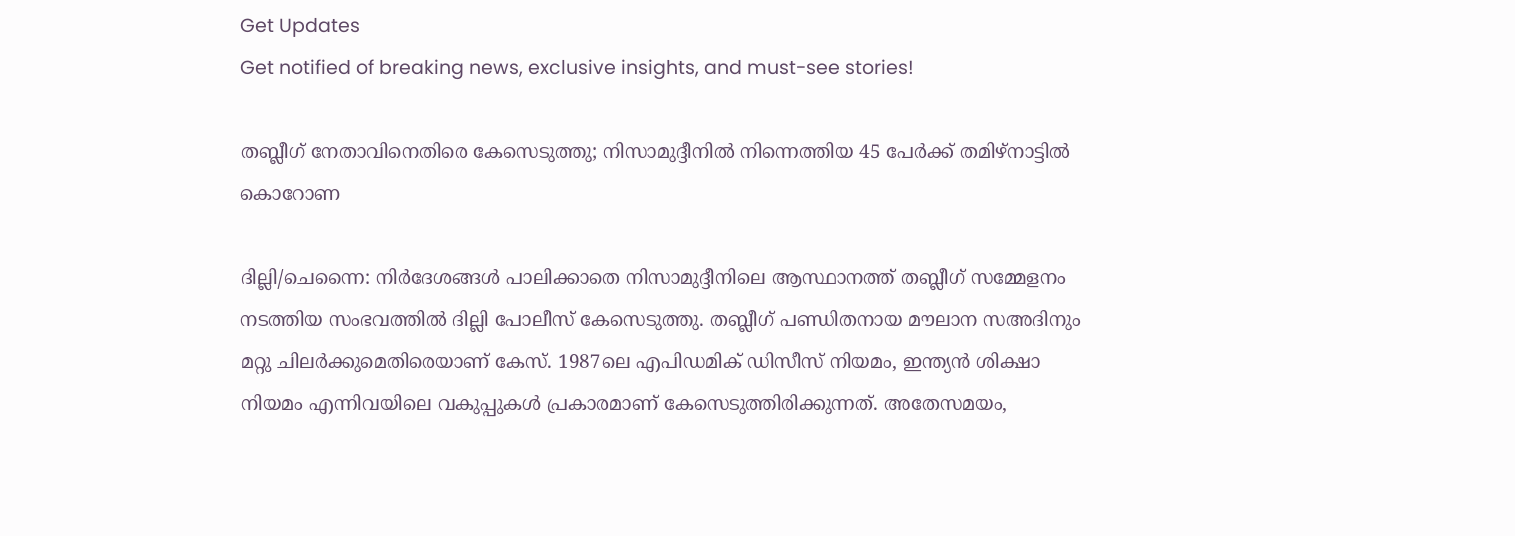Get Updates
Get notified of breaking news, exclusive insights, and must-see stories!

തബ്ലീഗ് നേതാവിനെതിരെ കേസെടുത്തു; നിസാമുദ്ദീനില്‍ നിന്നെത്തിയ 45 പേര്‍ക്ക് തമിഴ്‌നാട്ടില്‍ കൊറോണ

ദില്ലി/ചെന്നൈ: നിര്‍ദേശങ്ങള്‍ പാലിക്കാതെ നിസാമുദ്ദീനിലെ ആസ്ഥാനത്ത് തബ്ലീഗ് സമ്മേളനം നടത്തിയ സംഭവത്തില്‍ ദില്ലി പോലീസ് കേസെടുത്തു. തബ്ലീഗ് പണ്ഡിതനായ മൗലാന സഅദിനും മറ്റു ചിലര്‍ക്കുമെതിരെയാണ് കേസ്. 1987ലെ എപിഡമിക് ഡിസീസ് നിയമം, ഇന്ത്യന്‍ ശിക്ഷാ നിയമം എന്നിവയിലെ വകുപ്പുകള്‍ പ്രകാരമാണ് കേസെടുത്തിരിക്കുന്നത്. അതേസമയം,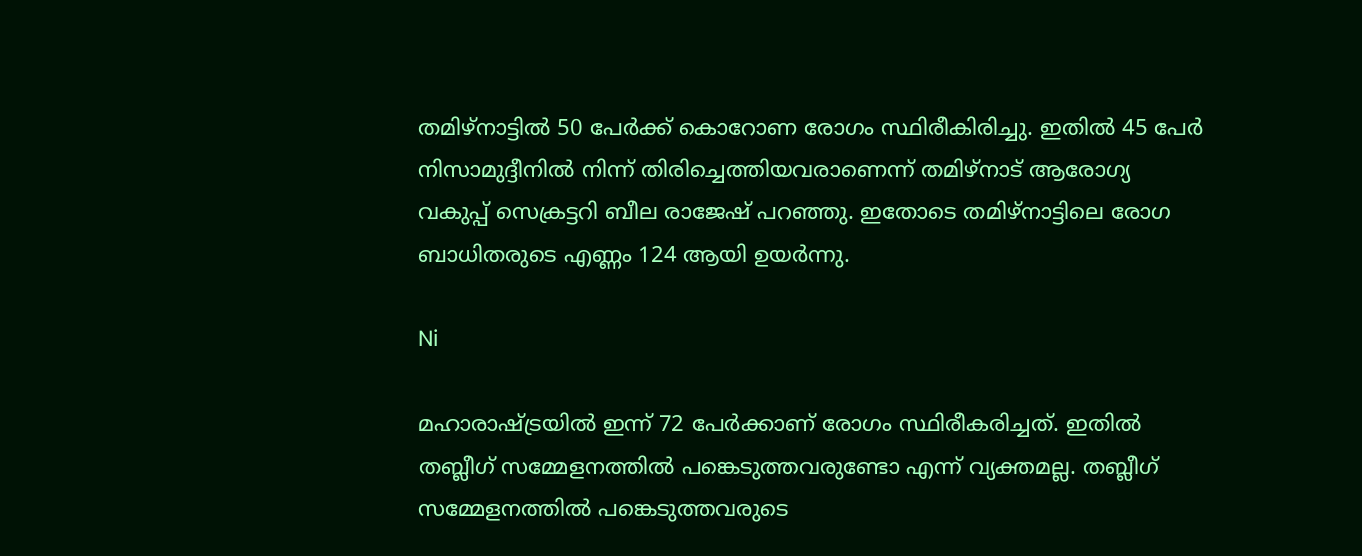തമിഴ്‌നാട്ടില്‍ 50 പേര്‍ക്ക് കൊറോണ രോഗം സ്ഥിരീകിരിച്ചു. ഇതില്‍ 45 പേര്‍ നിസാമുദ്ദീനില്‍ നിന്ന് തിരിച്ചെത്തിയവരാണെന്ന് തമിഴ്‌നാട് ആരോഗ്യ വകുപ്പ് സെക്രട്ടറി ബീല രാജേഷ് പറഞ്ഞു. ഇതോടെ തമിഴ്‌നാട്ടിലെ രോഗ ബാധിതരുടെ എണ്ണം 124 ആയി ഉയര്‍ന്നു.

Ni

മഹാരാഷ്ട്രയില്‍ ഇന്ന് 72 പേര്‍ക്കാണ് രോഗം സ്ഥിരീകരിച്ചത്. ഇതില്‍ തബ്ലീഗ് സമ്മേളനത്തില്‍ പങ്കെടുത്തവരുണ്ടോ എന്ന് വ്യക്തമല്ല. തബ്ലീഗ് സമ്മേളനത്തില്‍ പങ്കെടുത്തവരുടെ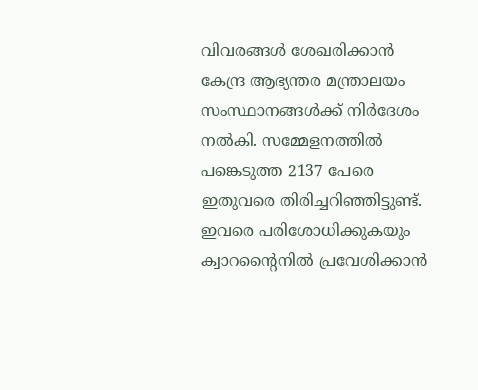വിവരങ്ങള്‍ ശേഖരിക്കാന്‍ കേന്ദ്ര ആഭ്യന്തര മന്ത്രാലയം സംസ്ഥാനങ്ങള്‍ക്ക് നിര്‍ദേശം നല്‍കി. സമ്മേളനത്തില്‍ പങ്കെടുത്ത 2137 പേരെ ഇതുവരെ തിരിച്ചറിഞ്ഞിട്ടുണ്ട്. ഇവരെ പരിശോധിക്കുകയും ക്വാറന്റൈനില്‍ പ്രവേശിക്കാന്‍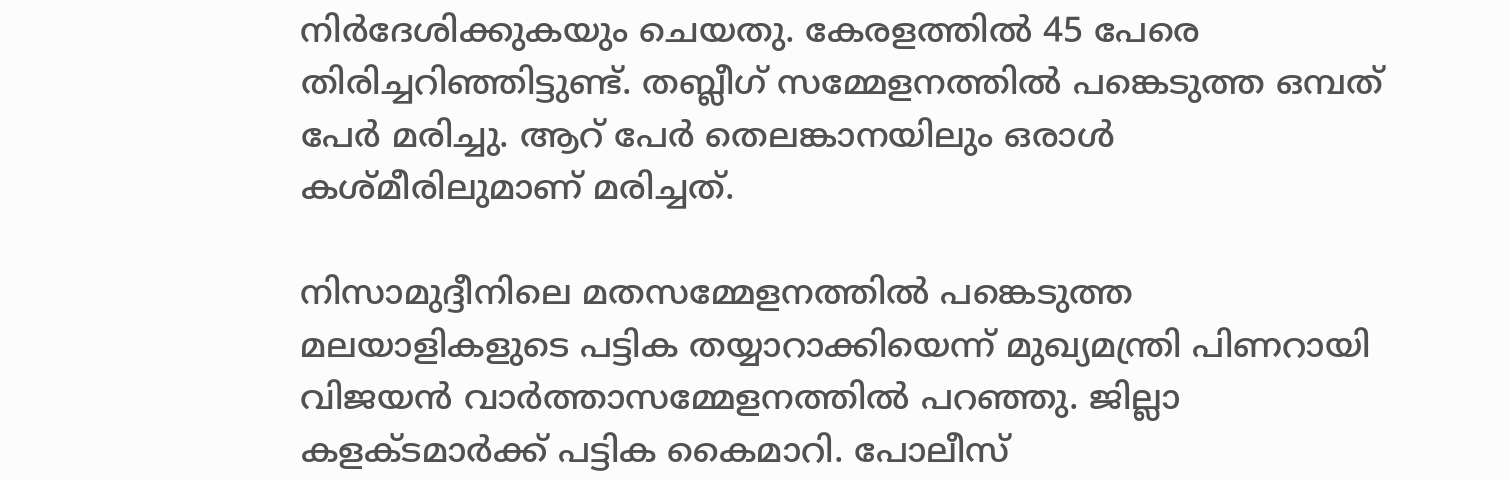നിര്‍ദേശിക്കുകയും ചെയതു. കേരളത്തില്‍ 45 പേരെ തിരിച്ചറിഞ്ഞിട്ടുണ്ട്. തബ്ലീഗ് സമ്മേളനത്തില്‍ പങ്കെടുത്ത ഒമ്പത് പേര്‍ മരിച്ചു. ആറ് പേര്‍ തെലങ്കാനയിലും ഒരാള്‍ കശ്മീരിലുമാണ് മരിച്ചത്.

നിസാമുദ്ദീനിലെ മതസമ്മേളനത്തില്‍ പങ്കെടുത്ത മലയാളികളുടെ പട്ടിക തയ്യാറാക്കിയെന്ന് മുഖ്യമന്ത്രി പിണറായി വിജയന്‍ വാര്‍ത്താസമ്മേളനത്തില്‍ പറഞ്ഞു. ജില്ലാ കളക്ടമാര്‍ക്ക് പട്ടിക കൈമാറി. പോലീസ്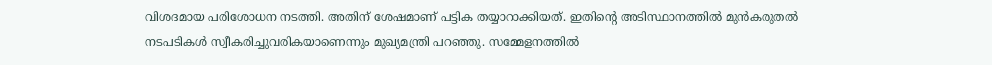വിശദമായ പരിശോധന നടത്തി. അതിന് ശേഷമാണ് പട്ടിക തയ്യാറാക്കിയത്. ഇതിന്റെ അടിസ്ഥാനത്തില്‍ മുന്‍കരുതല്‍ നടപടികള്‍ സ്വീകരിച്ചുവരികയാണെന്നും മുഖ്യമന്ത്രി പറഞ്ഞു. സമ്മേളനത്തില്‍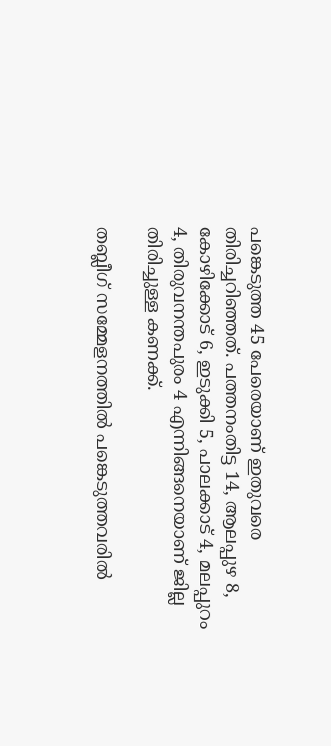പങ്കെടുത്ത 45 പേരെയാണ് ഇതുവരെ തിരിച്ചറിഞ്ഞത്. പത്തനംതിട്ട 14, ആലപ്പുഴ 8, കോഴിക്കോട് 6, ഇടുക്കി 5, പാലക്കാട് 4, മലപ്പുറം 4, തിരുവനന്തപുരം 4 എന്നിങ്ങനെയാണ് ജില്ല തിരിച്ചുള്ള കണക്ക്.

തബ്ലീഗ് സമ്മേളനത്തില്‍ പങ്കെടുത്തവരില്‍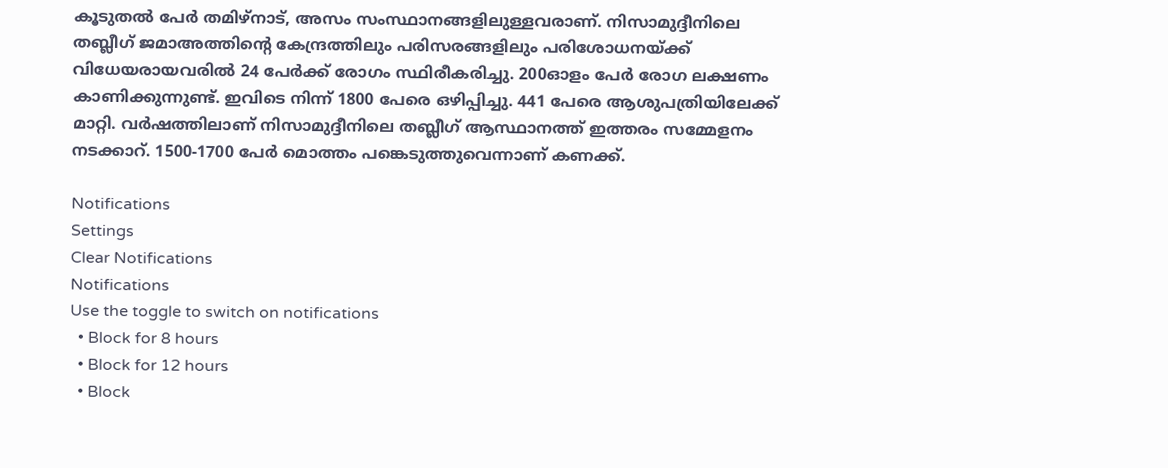കൂടുതല്‍ പേര്‍ തമിഴ്‌നാട്, അസം സംസ്ഥാനങ്ങളിലുള്ളവരാണ്. നിസാമുദ്ദീനിലെ തബ്ലീഗ് ജമാഅത്തിന്റെ കേന്ദ്രത്തിലും പരിസരങ്ങളിലും പരിശോധനയ്ക്ക് വിധേയരായവരില്‍ 24 പേര്‍ക്ക് രോഗം സ്ഥിരീകരിച്ചു. 200ഓളം പേര്‍ രോഗ ലക്ഷണം കാണിക്കുന്നുണ്ട്. ഇവിടെ നിന്ന് 1800 പേരെ ഒഴിപ്പിച്ചു. 441 പേരെ ആശുപത്രിയിലേക്ക് മാറ്റി. വര്‍ഷത്തിലാണ് നിസാമുദ്ദീനിലെ തബ്ലീഗ് ആസ്ഥാനത്ത് ഇത്തരം സമ്മേളനം നടക്കാറ്. 1500-1700 പേര്‍ മൊത്തം പങ്കെടുത്തുവെന്നാണ് കണക്ക്.

Notifications
Settings
Clear Notifications
Notifications
Use the toggle to switch on notifications
  • Block for 8 hours
  • Block for 12 hours
  • Block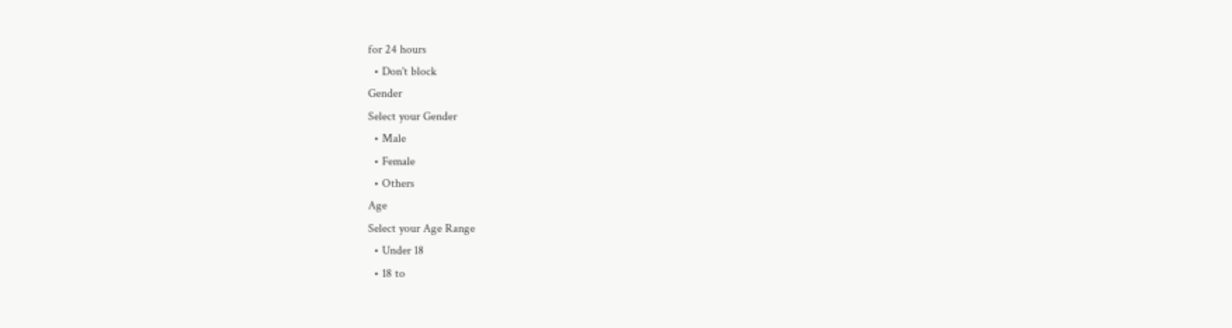for 24 hours
  • Don't block
Gender
Select your Gender
  • Male
  • Female
  • Others
Age
Select your Age Range
  • Under 18
  • 18 to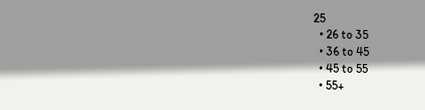25
  • 26 to 35
  • 36 to 45
  • 45 to 55
  • 55+